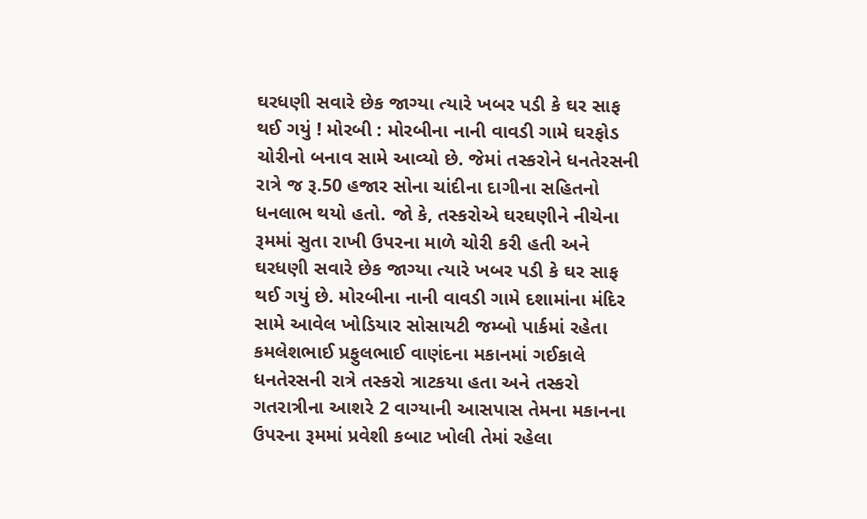ઘરધણી સવારે છેક જાગ્યા ત્યારે ખબર પડી કે ઘર સાફ થઈ ગયું ! મોરબી : મોરબીના નાની વાવડી ગામે ઘરફોડ ચોરીનો બનાવ સામે આવ્યો છે. જેમાં તસ્કરોને ધનતેરસની રાત્રે જ રૂ.50 હજાર સોના ચાંદીના દાગીના સહિતનો ધનલાભ થયો હતો. જો કે, તસ્કરોએ ઘરઘણીને નીચેના રૂમમાં સુતા રાખી ઉપરના માળે ચોરી કરી હતી અને ઘરધણી સવારે છેક જાગ્યા ત્યારે ખબર પડી કે ઘર સાફ થઈ ગયું છે. મોરબીના નાની વાવડી ગામે દશામાંના મંદિર સામે આવેલ ખોડિયાર સોસાયટી જમ્બો પાર્કમાં રહેતા કમલેશભાઈ પ્રફુલભાઈ વાણંદના મકાનમાં ગઈકાલે ધનતેરસની રાત્રે તસ્કરો ત્રાટકયા હતા અને તસ્કરો ગતરાત્રીના આશરે 2 વાગ્યાની આસપાસ તેમના મકાનના ઉપરના રૂમમાં પ્રવેશી કબાટ ખોલી તેમાં રહેલા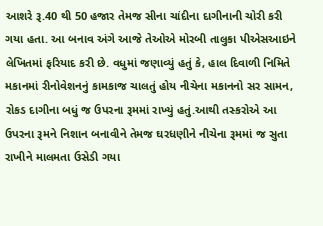આશરે રૂ.40 થી 50 હજાર તેમજ સીના ચાંદીના દાગીનાની ચોરી કરી ગયા હતા. આ બનાવ અંગે આજે તેઓએ મોરબી તાલુકા પીએસઆઇને લેખિતમાં ફરિયાદ કરી છે. વધુમાં જણાવ્યું હતું કે, હાલ દિવાળી નિમિતે મકાનમાં રીનોવેશનનું કામકાજ ચાલતું હોય નીચેના મકાનનો સર સામન, રોકડ દાગીના બધું જ ઉપરના રૂમમાં રાખ્યું હતું.આથી તસ્કરોએ આ ઉપરના રૂમને નિશાન બનાવીને તેમજ ઘરધણીને નીચેના રૂમમાં જ સુતા રાખીને માલમતા ઉસેડી ગયા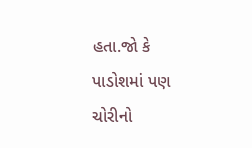હતા.જો કે પાડોશમાં પણ ચોરીનો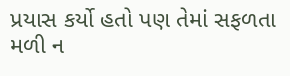પ્રયાસ કર્યો હતો પણ તેમાં સફળતા મળી ન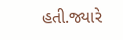હતી.જ્યારે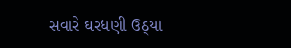સવારે ઘરધણી ઉઠ્યા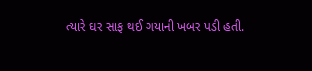ત્યારે ઘર સાફ થઈ ગયાની ખબર પડી હતી.